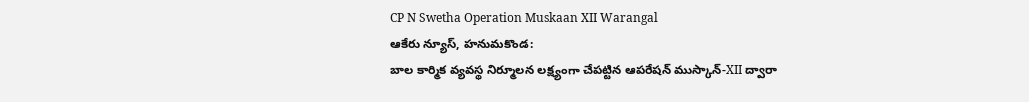CP N Swetha Operation Muskaan XII Warangal
ఆకేరు న్యూస్, హనుమకొండ:
బాల కార్మిక వ్యవస్థ నిర్మూలన లక్ష్యంగా చేపట్టిన ఆపరేషన్ ముస్కాన్-XII ద్వారా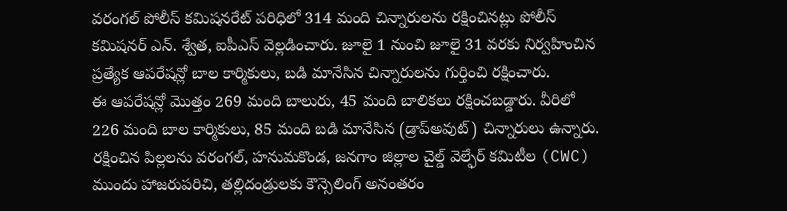వరంగల్ పోలీస్ కమిషనరేట్ పరిధిలో 314 మంది చిన్నారులను రక్షించినట్లు పోలీస్ కమిషనర్ ఎన్. శ్వేత, ఐపీఎస్ వెల్లడించారు. జూలై 1 నుంచి జూలై 31 వరకు నిర్వహించిన ప్రత్యేక ఆపరేషన్లో బాల కార్మికులు, బడి మానేసిన చిన్నారులను గుర్తించి రక్షించారు.
ఈ ఆపరేషన్లో మొత్తం 269 మంది బాలురు, 45 మంది బాలికలు రక్షించబడ్డారు. వీరిలో 226 మంది బాల కార్మికులు, 85 మంది బడి మానేసిన (డ్రాప్అవుట్) చిన్నారులు ఉన్నారు. రక్షించిన పిల్లలను వరంగల్, హనుమకొండ, జనగాం జిల్లాల చైల్డ్ వెల్ఫేర్ కమిటీల (CWC) ముందు హాజరుపరిచి, తల్లిదండ్రులకు కౌన్సెలింగ్ అనంతరం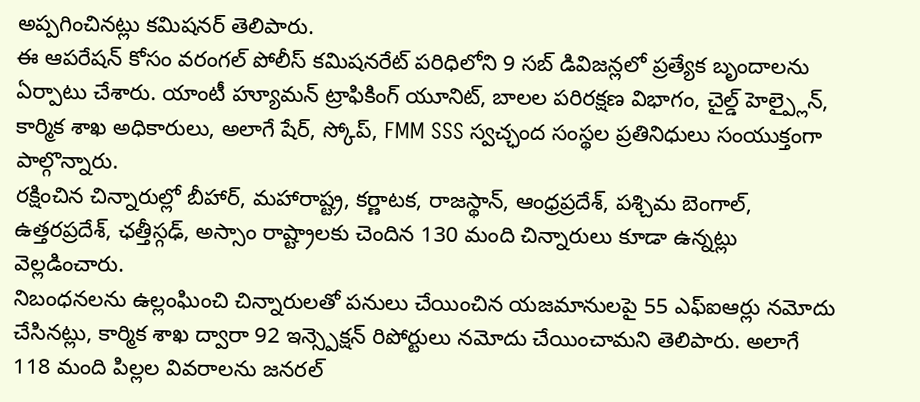అప్పగించినట్లు కమిషనర్ తెలిపారు.
ఈ ఆపరేషన్ కోసం వరంగల్ పోలీస్ కమిషనరేట్ పరిధిలోని 9 సబ్ డివిజన్లలో ప్రత్యేక బృందాలను ఏర్పాటు చేశారు. యాంటీ హ్యూమన్ ట్రాఫికింగ్ యూనిట్, బాలల పరిరక్షణ విభాగం, చైల్డ్ హెల్ప్లైన్, కార్మిక శాఖ అధికారులు, అలాగే షేర్, స్కోప్, FMM SSS స్వచ్ఛంద సంస్థల ప్రతినిధులు సంయుక్తంగా పాల్గొన్నారు.
రక్షించిన చిన్నారుల్లో బీహార్, మహారాష్ట్ర, కర్ణాటక, రాజస్థాన్, ఆంధ్రప్రదేశ్, పశ్చిమ బెంగాల్, ఉత్తరప్రదేశ్, ఛత్తీస్గఢ్, అస్సాం రాష్ట్రాలకు చెందిన 130 మంది చిన్నారులు కూడా ఉన్నట్లు వెల్లడించారు.
నిబంధనలను ఉల్లంఘించి చిన్నారులతో పనులు చేయించిన యజమానులపై 55 ఎఫ్ఐఆర్లు నమోదు చేసినట్లు, కార్మిక శాఖ ద్వారా 92 ఇన్స్పెక్షన్ రిపోర్టులు నమోదు చేయించామని తెలిపారు. అలాగే 118 మంది పిల్లల వివరాలను జనరల్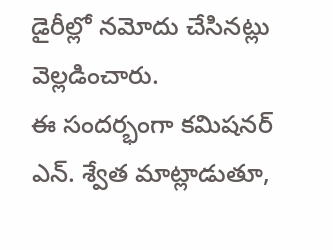డైరీల్లో నమోదు చేసినట్లు వెల్లడించారు.
ఈ సందర్భంగా కమిషనర్ ఎన్. శ్వేత మాట్లాడుతూ,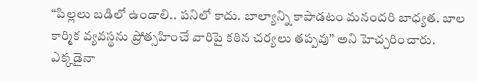“పిల్లలు బడిలో ఉండాలి.. పనిలో కాదు. బాల్యాన్ని కాపాడటం మనందరి బాధ్యత. బాల కార్మిక వ్యవస్థను ప్రోత్సహించే వారిపై కఠిన చర్యలు తప్పవు” అని హెచ్చరించారు. ఎక్కడైనా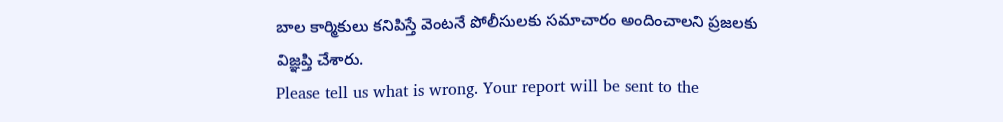బాల కార్మికులు కనిపిస్తే వెంటనే పోలీసులకు సమాచారం అందించాలని ప్రజలకు విజ్ఞప్తి చేశారు.
Please tell us what is wrong. Your report will be sent to the